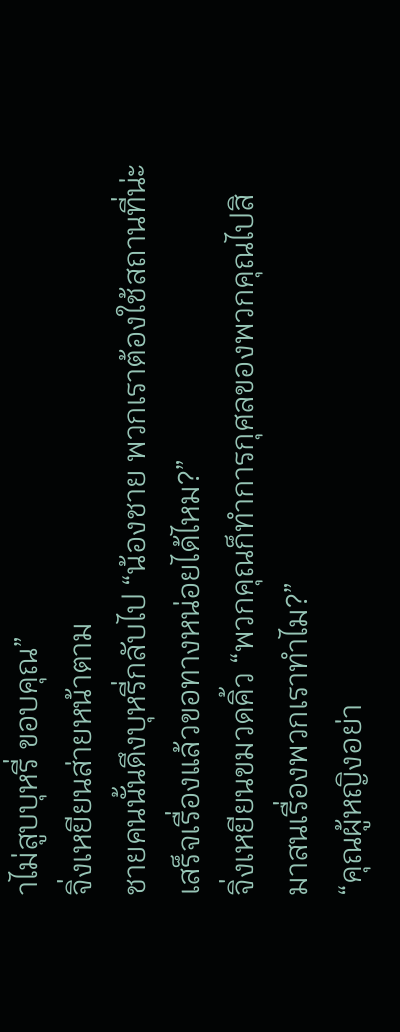าไม่สูบบุหรี่ ขอบคุณ”
จิ่งเหยียนส่ายหน้าตาม
ชายคนนั้นดึงบุหรี่กลับไป “น้องชาย พวกเราต้องใช้สถานที่น่ะ เสร็จเรื่องแล้วขอทางหน่อยได้ไหม?”
จิ่งเหยียนขมวดคิ้ว “พวกคุณก็ทำการกุศลของพวกคุณไปสิ มาสนเรื่องพวกเราทำไม?”
“คุณผู้หญิงอย่า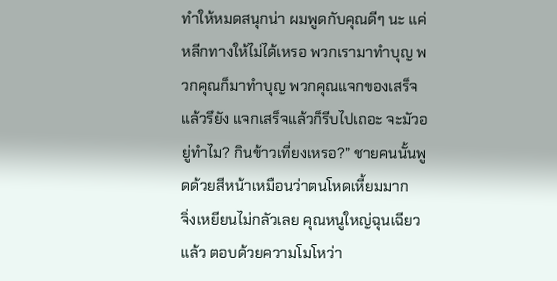ทำให้หมดสนุกน่า ผมพูดกับคุณดีๆ นะ แค่หลีกทางให้ไม่ได้เหรอ พวกเรามาทำบุญ พวกคุณก็มาทำบุญ พวกคุณแจกของเสร็จแล้วรึยัง แจกเสร็จแล้วก็รีบไปเถอะ จะมัวอยู่ทำไม? กินข้าวเที่ยงเหรอ?” ชายคนนั้นพูดด้วยสีหน้าเหมือนว่าตนโหดเหี้ยมมาก
จิ่งเหยียนไม่กลัวเลย คุณหนูใหญ่ฉุนเฉียวแล้ว ตอบด้วยความโมโหว่า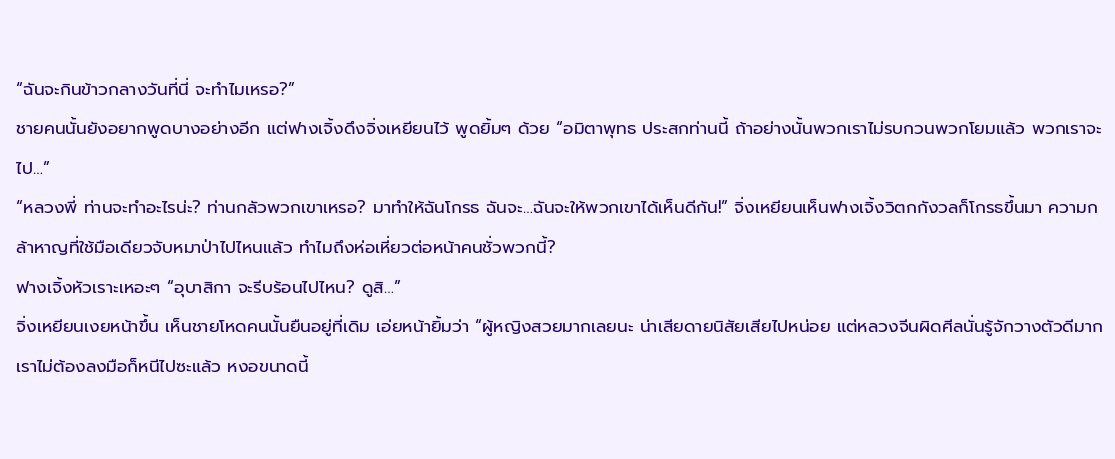“ฉันจะกินข้าวกลางวันที่นี่ จะทำไมเหรอ?”
ชายคนนั้นยังอยากพูดบางอย่างอีก แต่ฟางเจิ้งดึงจิ่งเหยียนไว้ พูดยิ้มๆ ด้วย “อมิตาพุทธ ประสกท่านนี้ ถ้าอย่างนั้นพวกเราไม่รบกวนพวกโยมแล้ว พวกเราจะไป…”
“หลวงพี่ ท่านจะทำอะไรน่ะ? ท่านกลัวพวกเขาเหรอ? มาทำให้ฉันโกรธ ฉันจะ…ฉันจะให้พวกเขาได้เห็นดีกัน!” จิ่งเหยียนเห็นฟางเจิ้งวิตกกังวลก็โกรธขึ้นมา ความกล้าหาญที่ใช้มือเดียวจับหมาป่าไปไหนแล้ว ทำไมถึงห่อเหี่ยวต่อหน้าคนชั่วพวกนี้?
ฟางเจิ้งหัวเราะเหอะๆ “อุบาสิกา จะรีบร้อนไปไหน? ดูสิ…”
จิ่งเหยียนเงยหน้าขึ้น เห็นชายโหดคนนั้นยืนอยู่ที่เดิม เอ่ยหน้ายิ้มว่า “ผู้หญิงสวยมากเลยนะ น่าเสียดายนิสัยเสียไปหน่อย แต่หลวงจีนผิดศีลนั่นรู้จักวางตัวดีมาก เราไม่ต้องลงมือก็หนีไปซะแล้ว หงอขนาดนี้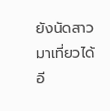ยังนัดสาวมาเที่ยวได้อี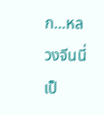ก…หลวงจีนนี่เป็